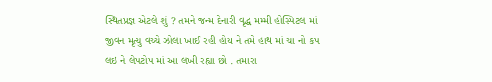સ્થિતપ્રજ્ઞ એટલે શું ? તમને જન્મ દેનારી વૃદ્ધ મમ્મી હોસ્પિટલ માં જીવન મૃત્યુ વચ્ચે ઝોલા ખાઈ રહી હોય ને તમે હાથ માં ચા નો કપ લઇ ને લેપટોપ માં આ લખી રહ્યા છો . તમારા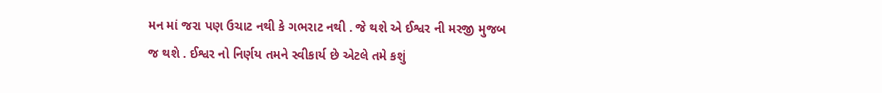મન માં જરા પણ ઉચાટ નથી કે ગભરાટ નથી . જે થશે એ ઈશ્વર ની મરજી મુજબ જ થશે . ઈશ્વર નો નિર્ણય તમને સ્વીકાર્ય છે એટલે તમે કશું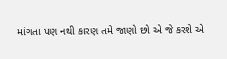માંગતા પણ નથી કારણ તમે જાણો છો એ જે કરશે એ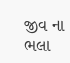જીવ ના ભલા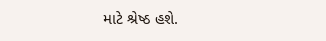માટે શ્રેષ્ઠ હશે.